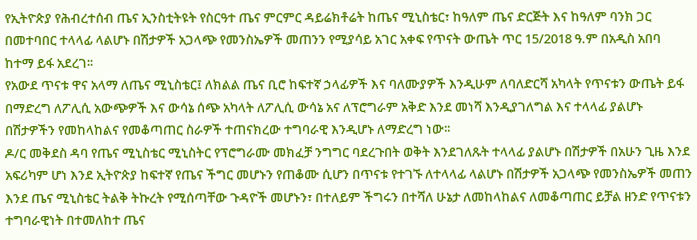የኢትዮጵያ የሕብረተሰብ ጤና ኢንስቲትዩት የስርዓተ ጤና ምርምር ዳይሬክቶሬት ከጤና ሚኒስቴር፣ ከዓለም ጤና ድርጅት እና ከዓለም ባንክ ጋር በመተባበር ተላላፊ ላልሆኑ በሽታዎች አጋላጭ የመንስኤዎች መጠንን የሚያሳይ አገር አቀፍ የጥናት ውጤት ጥር 15/2018 ዓ.ም በአዲስ አበባ ከተማ ይፋ አደረገ፡፡
የአውደ ጥናቱ ዋና አላማ ለጤና ሚኒስቴር፤ ለክልል ጤና ቢሮ ከፍተኛ ኃላፊዎች እና ባለሙያዎች እንዲሁም ለባለድርሻ አካላት የጥናቱን ውጤት ይፋ በማድረግ ለፖሊሲ አውጭዎች እና ውሳኔ ሰጭ አካላት ለፖሊሲ ውሳኔ አና ለፕሮግራም አቅድ እንደ መነሻ እንዲያገለግል እና ተላላፊ ያልሆኑ በሽታዎችን የመከላከልና የመቆጣጠር ስራዎች ተጠናክረው ተግባራዊ እንዲሆኑ ለማድረግ ነው፡፡
ዶ/ር መቅደስ ዳባ የጤና ሚኒስቴር ሚኒስትር የፕሮግራሙ መክፈቻ ንግግር ባደረጉበት ወቅት እንደገለጹት ተላላፊ ያልሆኑ በሽታዎች በአሁን ጊዜ እንደ አፍሪካም ሆነ እንደ ኢትዮጵያ ከፍተኛ የጤና ችግር መሆኑን የጠቆሙ ሲሆን በጥናቱ የተገኙ ለተላላፊ ላልሆኑ በሽታዎች አጋላጭ የመንስኤዎች መጠን እንደ ጤና ሚኒስቴር ትልቅ ትኩረት የሚሰጣቸው ጉዳዮች መሆኑን፣ በተለይም ችግሩን በተሻለ ሁኔታ ለመከላከልና ለመቆጣጠር ይቻል ዘንድ የጥናቱን ተግባራዊነት በተመለከተ ጤና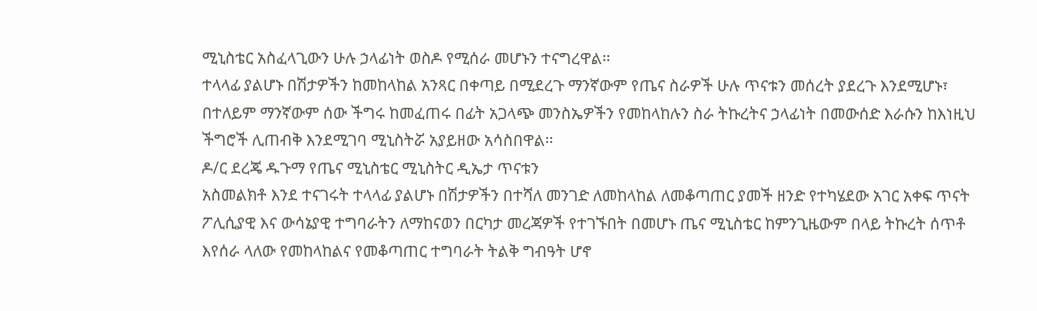ሚኒስቴር አስፈላጊውን ሁሉ ኃላፊነት ወስዶ የሚሰራ መሆኑን ተናግረዋል፡፡
ተላላፊ ያልሆኑ በሽታዎችን ከመከላከል አንጻር በቀጣይ በሚደረጉ ማንኛውም የጤና ስራዎች ሁሉ ጥናቱን መሰረት ያደረጉ እንደሚሆኑ፣ በተለይም ማንኛውም ሰው ችግሩ ከመፈጠሩ በፊት አጋላጭ መንስኤዎችን የመከላከሉን ስራ ትኩረትና ኃላፊነት በመውሰድ እራሱን ከእነዚህ ችግሮች ሊጠብቅ እንደሚገባ ሚኒስትሯ አያይዘው አሳስበዋል፡፡
ዶ/ር ደረጄ ዱጉማ የጤና ሚኒስቴር ሚኒስትር ዲኤታ ጥናቱን
አስመልክቶ እንደ ተናገሩት ተላላፊ ያልሆኑ በሽታዎችን በተሻለ መንገድ ለመከላከል ለመቆጣጠር ያመች ዘንድ የተካሄደው አገር አቀፍ ጥናት ፖሊሲያዊ እና ውሳኔያዊ ተግባራትን ለማከናወን በርካታ መረጃዎች የተገኙበት በመሆኑ ጤና ሚኒስቴር ከምንጊዜውም በላይ ትኩረት ሰጥቶ እየሰራ ላለው የመከላከልና የመቆጣጠር ተግባራት ትልቅ ግብዓት ሆኖ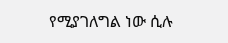የሚያገለግል ነው ሲሉ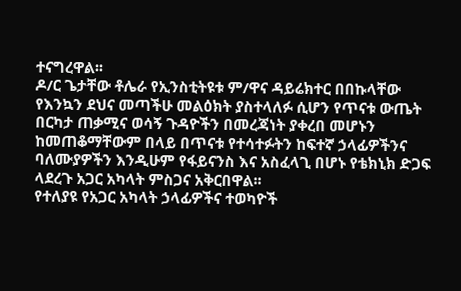ተናግረዋል፡፡
ዶ/ር ጌታቸው ቶሌራ የኢንስቲትዩቱ ም/ዋና ዳይሬክተር በበኩላቸው የእንኳን ደህና መጣችሁ መልዕክት ያስተላለፉ ሲሆን የጥናቱ ውጤት በርካታ ጠቃሚና ወሳኝ ጉዳዮችን በመረጃነት ያቀረበ መሆኑን ከመጠቆማቸውም በላይ በጥናቱ የተሳተፉትን ከፍተኛ ኃላፊዎችንና ባለሙያዎችን እንዲሁም የፋይናንስ እና አስፈላጊ በሆኑ የቴክኒክ ድጋፍ ላደረጉ አጋር አካላት ምስጋና አቅርበዋል፡፡
የተለያዩ የአጋር አካላት ኃላፊዎችና ተወካዮች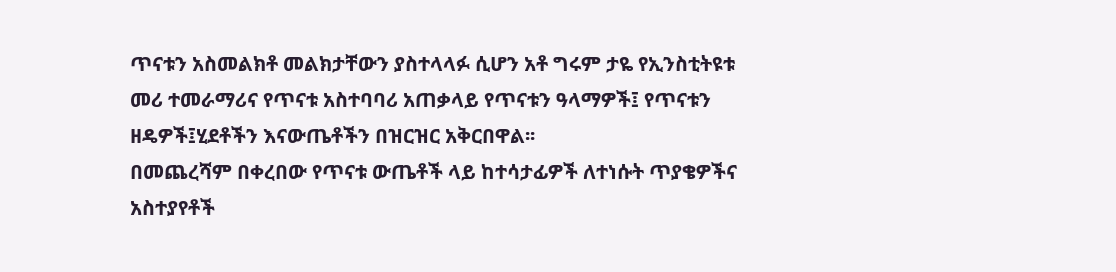ጥናቱን አስመልክቶ መልክታቸውን ያስተላላፉ ሲሆን አቶ ግሩም ታዬ የኢንስቲትዩቱ መሪ ተመራማሪና የጥናቱ አስተባባሪ አጠቃላይ የጥናቱን ዓላማዎች፤ የጥናቱን ዘዴዎች፤ሂደቶችን እናውጤቶችን በዝርዝር አቅርበዋል፡፡
በመጨረሻም በቀረበው የጥናቱ ውጤቶች ላይ ከተሳታፊዎች ለተነሱት ጥያቄዎችና አስተያየቶች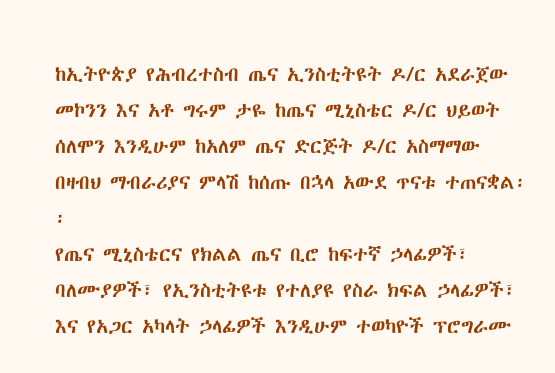ከኢትዮጵያ የሕብረተስብ ጤና ኢንስቲትዩት ዶ/ር አደራጀው መኮንን እና አቶ ግሩም ታዬ ከጤና ሚኒስቴር ዶ/ር ህይወት ሰለሞን እንዲሁም ከአለም ጤና ድርጅት ዶ/ር አስማማው በዛብህ ማብራሪያና ምላሽ ከሰጡ በኋላ አውደ ጥናቱ ተጠናቋል፡፡
የጤና ሚኒስቴርና የክልል ጤና ቢሮ ከፍተኛ ኃላፊዎች፣ ባለሙያዎች፣ የኢንስቲትዩቱ የተለያዩ የስራ ክፍል ኃላፊዎች፣ እና የአጋር አካላት ኃላፊዎች እንዲሁም ተወካዮች ፕሮግራሙ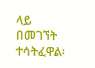ላይ በመገኘት ተሳትፈዋል፡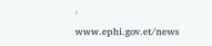፡
www.ephi.gov.et/news